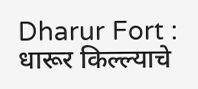Dharur Fort : धारूर किल्ल्याचे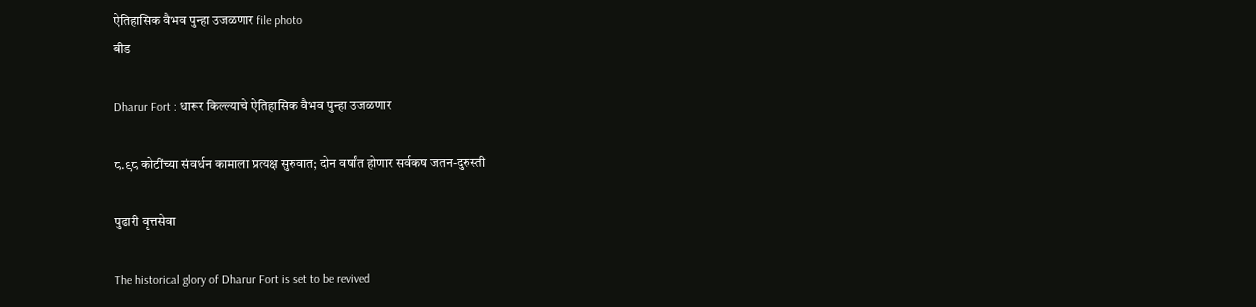ऐतिहासिक वैभव पुन्हा उजळणार file photo
बीड

Dharur Fort : धारूर किल्ल्याचे ऐतिहासिक वैभव पुन्हा उजळणार

८.९८ कोटींच्या संवर्धन कामाला प्रत्यक्ष सुरुवात; दोन वर्षांत होणार सर्वकष जतन-दुरुस्ती

पुढारी वृत्तसेवा

The historical glory of Dharur Fort is set to be revived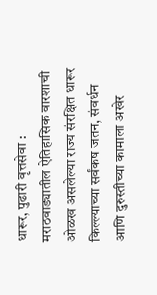धारूर, पुढारी वृत्तसेवा : मराठवाड्यातील ऐतिहासिक वारशाची ओळख असलेल्या राज्य संरक्षित धारूर किल्ल्याच्या सर्वंकष जतन, संवर्धन आणि दुरुस्तीच्या कामाला अखेर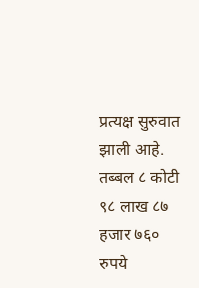प्रत्यक्ष सुरुवात झाली आहे. तब्बल ८ कोटी ९८ लाख ८७ हजार ७६० रुपये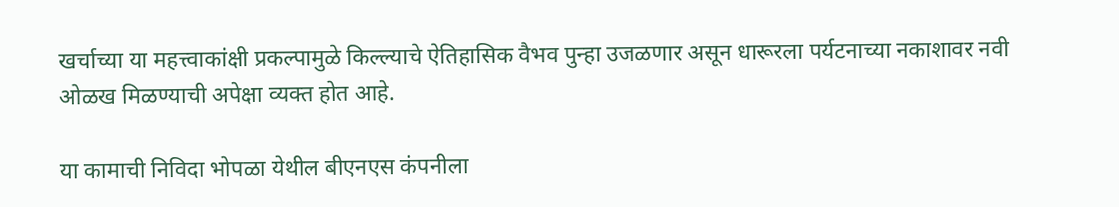खर्चाच्या या महत्त्वाकांक्षी प्रकल्पामुळे किल्ल्याचे ऐतिहासिक वैभव पुन्हा उजळणार असून धारूरला पर्यटनाच्या नकाशावर नवी ओळख मिळण्याची अपेक्षा व्यक्त होत आहे.

या कामाची निविदा भोपळा येथील बीएनएस कंपनीला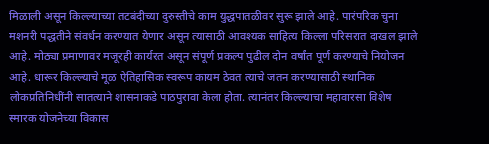मिळाली असून किल्ल्याच्या तटबंदीच्या दुरुस्तीचे काम युद्धपातळीवर सुरू झाले आहे. पारंपरिक चुना मशनरी पद्धतीने संवर्धन करण्यात येणार असून त्यासाठी आवश्यक साहित्य किल्ला परिसरात दाखल झाले आहे. मोठ्या प्रमाणावर मजूरही कार्यरत असून संपूर्ण प्रकल्प पुढील दोन वर्षांत पूर्ण करण्याचे नियोजन आहे. धारूर किल्ल्याचे मूळ ऐतिहासिक स्वरूप कायम ठेवत त्याचे जतन करण्यासाठी स्थानिक लोकप्रतिनिधींनी सातत्याने शासनाकडे पाठपुरावा केला होता. त्यानंतर किल्ल्याचा महावारसा विशेष स्मारक योजनेच्या विकास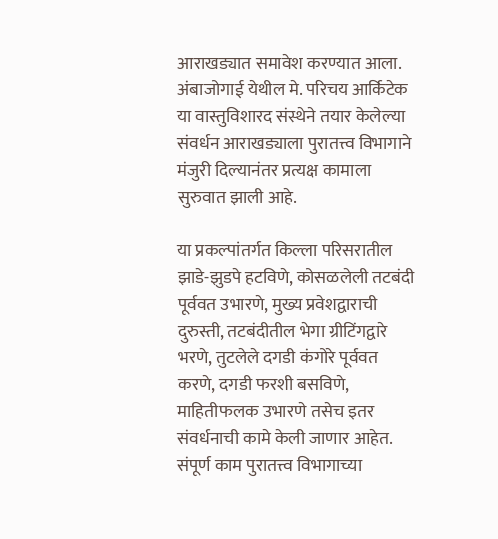आराखड्यात समावेश करण्यात आला. अंबाजोगाई येथील मे. परिचय आर्किटेक या वास्तुविशारद संस्थेने तयार केलेल्या संवर्धन आराखड्याला पुरातत्त्व विभागाने मंजुरी दिल्यानंतर प्रत्यक्ष कामाला सुरुवात झाली आहे.

या प्रकल्पांतर्गत किल्ला परिसरातील झाडे-झुडपे हटविणे, कोसळलेली तटबंदी पूर्ववत उभारणे, मुख्य प्रवेशद्वाराची दुरुस्ती, तटबंदीतील भेगा ग्रीटिंगद्वारे भरणे, तुटलेले दगडी कंगोरे पूर्ववत करणे, दगडी फरशी बसविणे, माहितीफलक उभारणे तसेच इतर संवर्धनाची कामे केली जाणार आहेत. संपूर्ण काम पुरातत्त्व विभागाच्या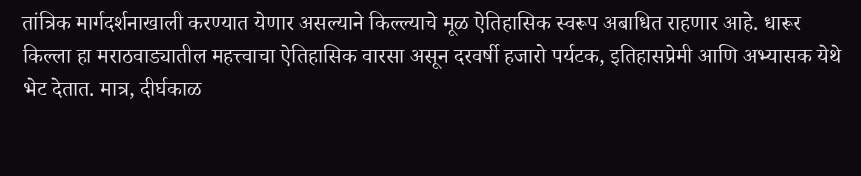तांत्रिक मार्गदर्शनाखाली करण्यात येणार असल्याने किल्ल्याचे मूळ ऐतिहासिक स्वरूप अबाधित राहणार आहे. धारूर किल्ला हा मराठवाड्यातील महत्त्वाचा ऐतिहासिक वारसा असून दरवर्षी हजारो पर्यटक, इतिहासप्रेमी आणि अभ्यासक येथे भेट देतात. मात्र, दीर्घकाळ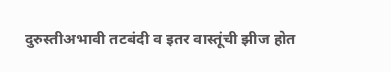दुरुस्तीअभावी तटबंदी व इतर वास्तूंची झीज होत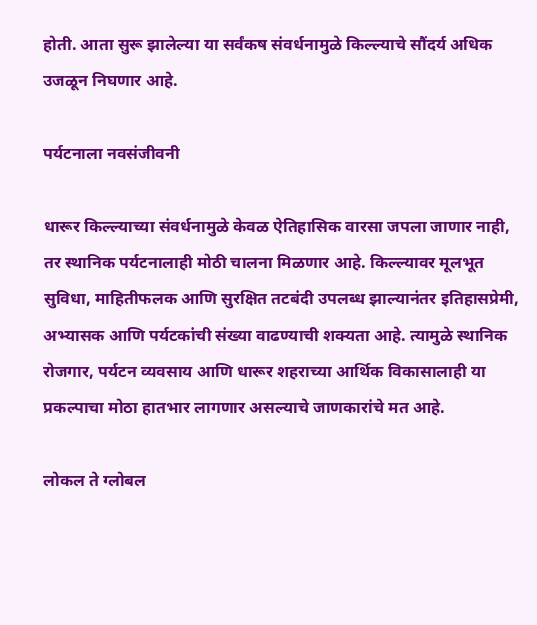होती. आता सुरू झालेल्या या सर्वंकष संवर्धनामुळे किल्ल्याचे सौंदर्य अधिक उजळून निघणार आहे.

पर्यटनाला नवसंजीवनी

धारूर किल्ल्याच्या संवर्धनामुळे केवळ ऐतिहासिक वारसा जपला जाणार नाही, तर स्थानिक पर्यटनालाही मोठी चालना मिळणार आहे. किल्ल्यावर मूलभूत सुविधा, माहितीफलक आणि सुरक्षित तटबंदी उपलब्ध झाल्यानंतर इतिहासप्रेमी, अभ्यासक आणि पर्यटकांची संख्या वाढण्याची शक्यता आहे. त्यामुळे स्थानिक रोजगार, पर्यटन व्यवसाय आणि धारूर शहराच्या आर्थिक विकासालाही या प्रकल्पाचा मोठा हातभार लागणार असल्याचे जाणकारांचे मत आहे.

लोकल ते ग्लोबल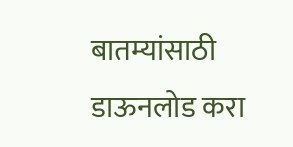बातम्यांसाठी डाऊनलोड करा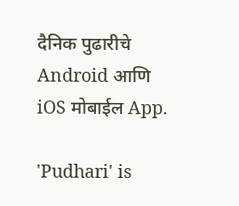दैनिक पुढारीचे Android आणि iOS मोबाईल App.

'Pudhari' is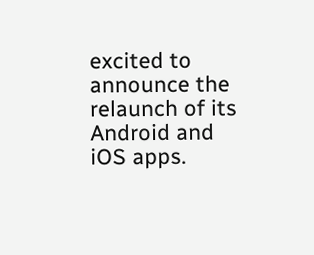excited to announce the relaunch of its Android and iOS apps.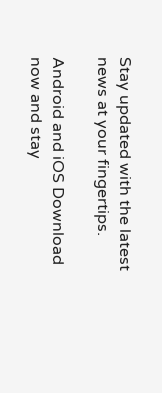Stay updated with the latest news at your fingertips.

Android and iOS Download now and stay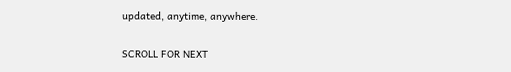updated, anytime, anywhere.

SCROLL FOR NEXT